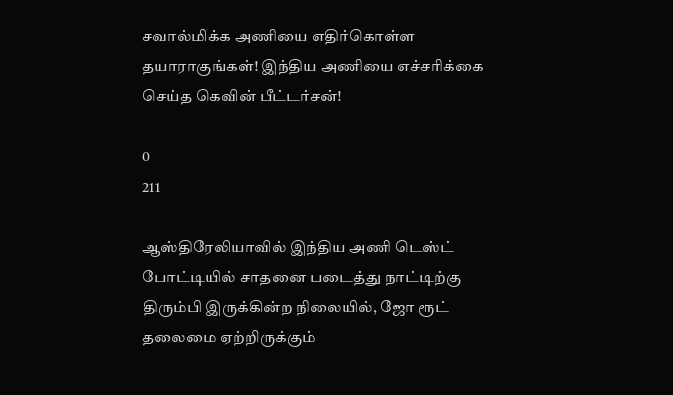சவால்மிக்க அணியை எதிர்கொள்ள தயாராகுங்கள்! இந்திய அணியை எச்சரிக்கை செய்த கெவின் பீட்டர்சன்!

0
211

ஆஸ்திரேலியாவில் இந்திய அணி டெஸ்ட் போட்டியில் சாதனை படைத்து நாட்டிற்கு திரும்பி இருக்கின்ற நிலையில், ஜோ ரூட் தலைமை ஏற்றிருக்கும்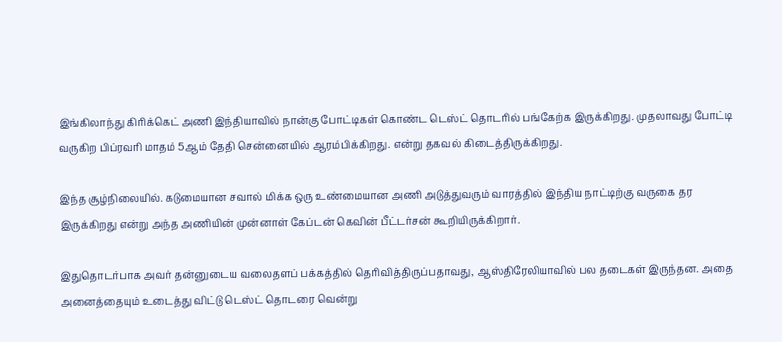இங்கிலாந்து கிரிக்கெட் அணி இந்தியாவில் நான்கு போட்டிகள் கொண்ட டெஸ்ட் தொடரில் பங்கேற்க இருக்கிறது. முதலாவது போட்டி வருகிற பிப்ரவரி மாதம் 5ஆம் தேதி சென்னையில் ஆரம்பிக்கிறது. என்று தகவல் கிடைத்திருக்கிறது.

இந்த சூழ்நிலையில். கடுமையான சவால் மிக்க ஒரு உண்மையான அணி அடுத்துவரும் வாரத்தில் இந்திய நாட்டிற்கு வருகை தர இருக்கிறது என்று அந்த அணியின் முன்னாள் கேப்டன் கெவின் பீட்டர்சன் கூறியிருக்கிறார்.

இதுதொடர்பாக அவர் தன்னுடைய வலைதளப் பக்கத்தில் தெரிவித்திருப்பதாவது, ஆஸ்திரேலியாவில் பல தடைகள் இருந்தன. அதை அனைத்தையும் உடைத்து விட்டு டெஸ்ட் தொடரை வென்று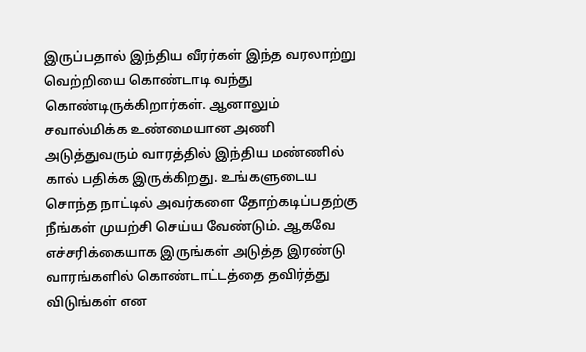இருப்பதால் இந்திய வீரர்கள் இந்த வரலாற்று வெற்றியை கொண்டாடி வந்து கொண்டிருக்கிறார்கள். ஆனாலும் சவால்மிக்க உண்மையான அணி அடுத்துவரும் வாரத்தில் இந்திய மண்ணில் கால் பதிக்க இருக்கிறது. உங்களுடைய சொந்த நாட்டில் அவர்களை தோற்கடிப்பதற்கு நீங்கள் முயற்சி செய்ய வேண்டும். ஆகவே எச்சரிக்கையாக இருங்கள் அடுத்த இரண்டு வாரங்களில் கொண்டாட்டத்தை தவிர்த்து விடுங்கள் என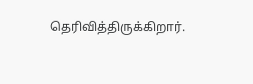தெரிவித்திருக்கிறார்.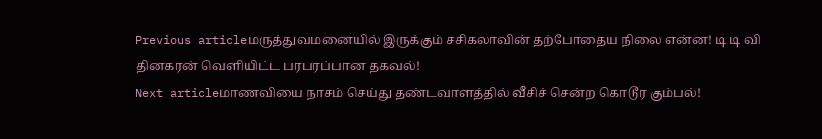Previous articleமருத்துவமனையில் இருக்கும் சசிகலாவின் தற்போதைய நிலை என்ன! டி டி வி தினகரன் வெளியிட்ட பரபரப்பான தகவல்!
Next articleமாணவியை நாசம் செய்து தண்டவாளத்தில் வீசிச் சென்ற கொடூர கும்பல்!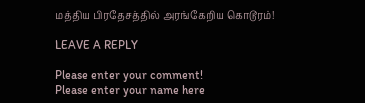மத்திய பிரதேசத்தில் அரங்கேறிய கொடூரம்!

LEAVE A REPLY

Please enter your comment!
Please enter your name here